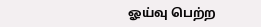ஓய்வு பெற்ற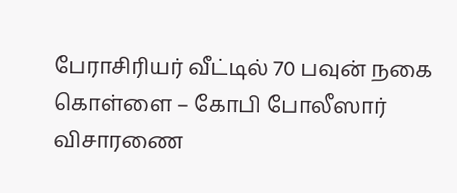பேராசிரியர் வீட்டில் 70 பவுன் நகை கொள்ளை – கோபி போலீஸார் விசாரணை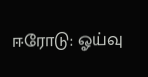ஈரோடு: ஓய்வு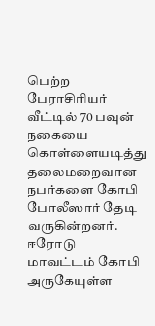பெற்ற பேராசிரியர் வீட்டில் 70 பவுன் நகையை கொள்ளையடித்து தலைமறைவான நபர்களை கோபி போலீஸார் தேடி வருகின்றனர். ஈரோடு மாவட்டம் கோபி அருகேயுள்ள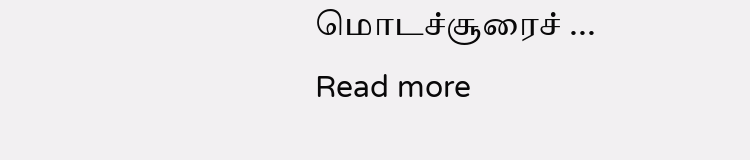மொடச்சூரைச் ...
Read more